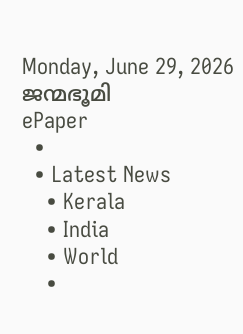Monday, June 29, 2026
ജന്മഭൂമി
ePaper
  •
  • Latest News
    • Kerala
    • India
    • World
    •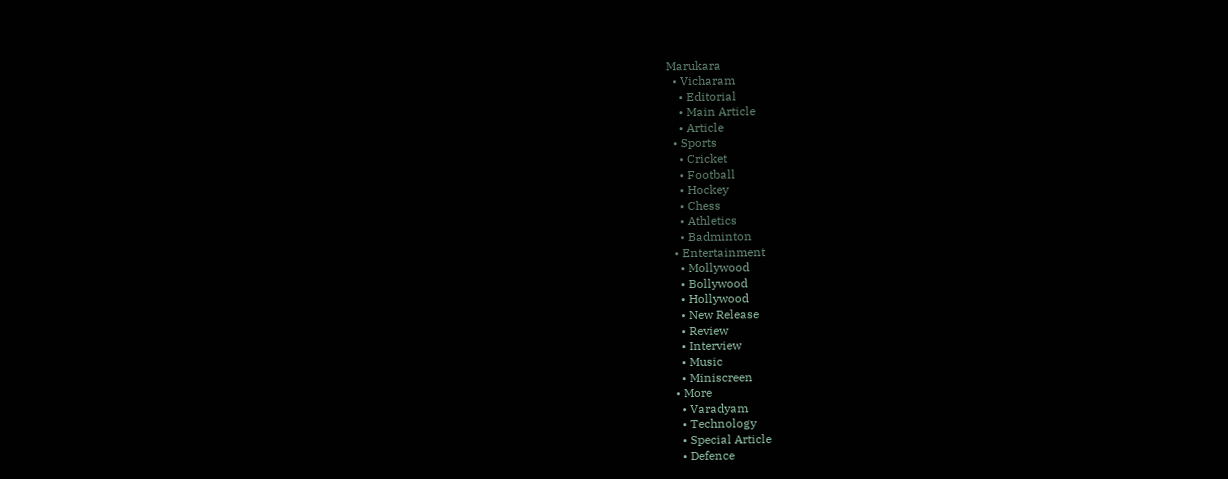Marukara
  • Vicharam
    • Editorial
    • Main Article
    • Article
  • Sports
    • Cricket
    • Football
    • Hockey
    • Chess
    • Athletics
    • Badminton
  • Entertainment
    • Mollywood
    • Bollywood
    • Hollywood
    • New Release
    • Review
    • Interview
    • Music
    • Miniscreen
  • More
    • Varadyam
    • Technology
    • Special Article
    • Defence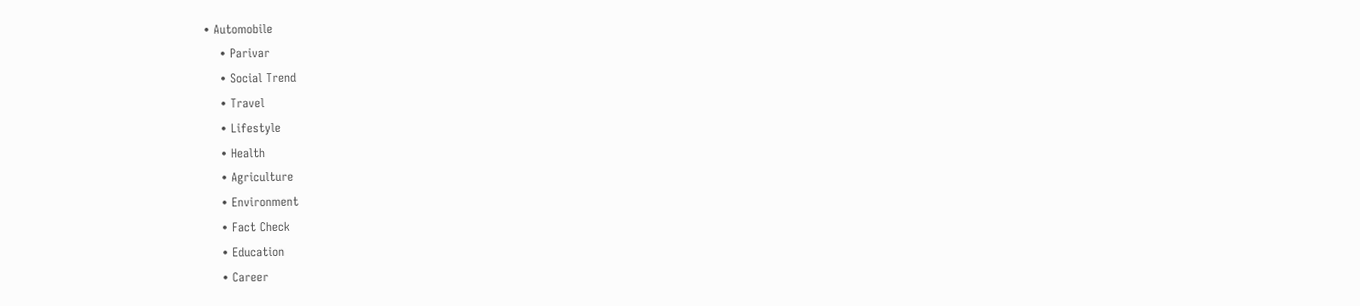• Automobile
    • Parivar
    • Social Trend
    • Travel
    • Lifestyle
    • Health
    • Agriculture
    • Environment
    • Fact Check
    • Education
    • Career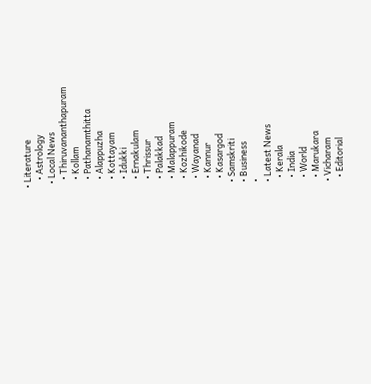• Literature
    • Astrology
  • Local News
    • Thiruvananthapuram
    • Kollam
    • Pathanamthitta
    • Alappuzha
    • Kottayam
    • Idukki
    • Ernakulam
    • Thrissur
    • Palakkad
    • Malappuram
    • Kozhikode
    • Wayanad
    • Kannur
    • Kasargod
  • Samskriti
  • Business
  •
  • Latest News
    • Kerala
    • India
    • World
    • Marukara
  • Vicharam
    • Editorial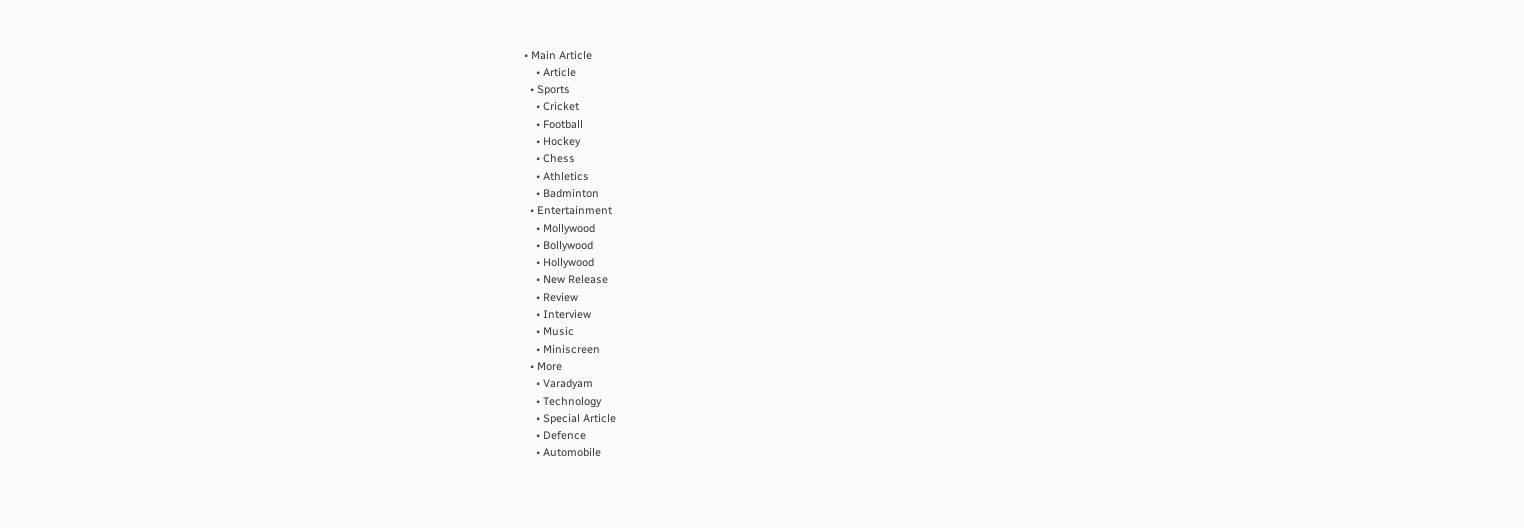• Main Article
    • Article
  • Sports
    • Cricket
    • Football
    • Hockey
    • Chess
    • Athletics
    • Badminton
  • Entertainment
    • Mollywood
    • Bollywood
    • Hollywood
    • New Release
    • Review
    • Interview
    • Music
    • Miniscreen
  • More
    • Varadyam
    • Technology
    • Special Article
    • Defence
    • Automobile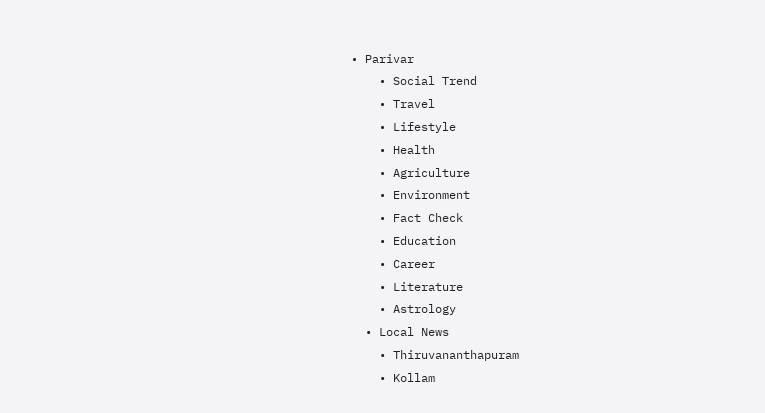• Parivar
    • Social Trend
    • Travel
    • Lifestyle
    • Health
    • Agriculture
    • Environment
    • Fact Check
    • Education
    • Career
    • Literature
    • Astrology
  • Local News
    • Thiruvananthapuram
    • Kollam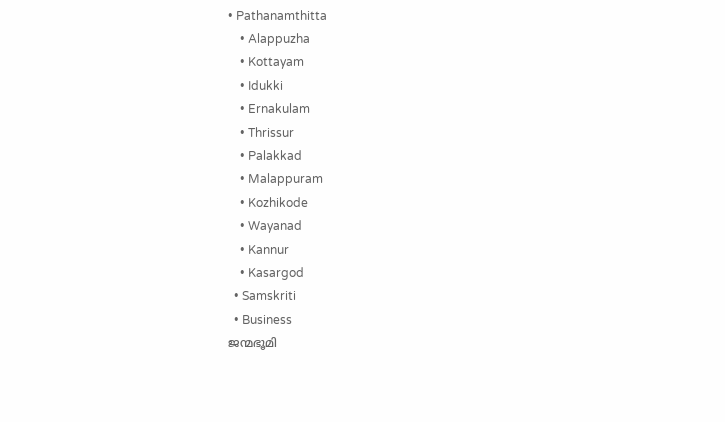• Pathanamthitta
    • Alappuzha
    • Kottayam
    • Idukki
    • Ernakulam
    • Thrissur
    • Palakkad
    • Malappuram
    • Kozhikode
    • Wayanad
    • Kannur
    • Kasargod
  • Samskriti
  • Business
ജന്മഭൂമി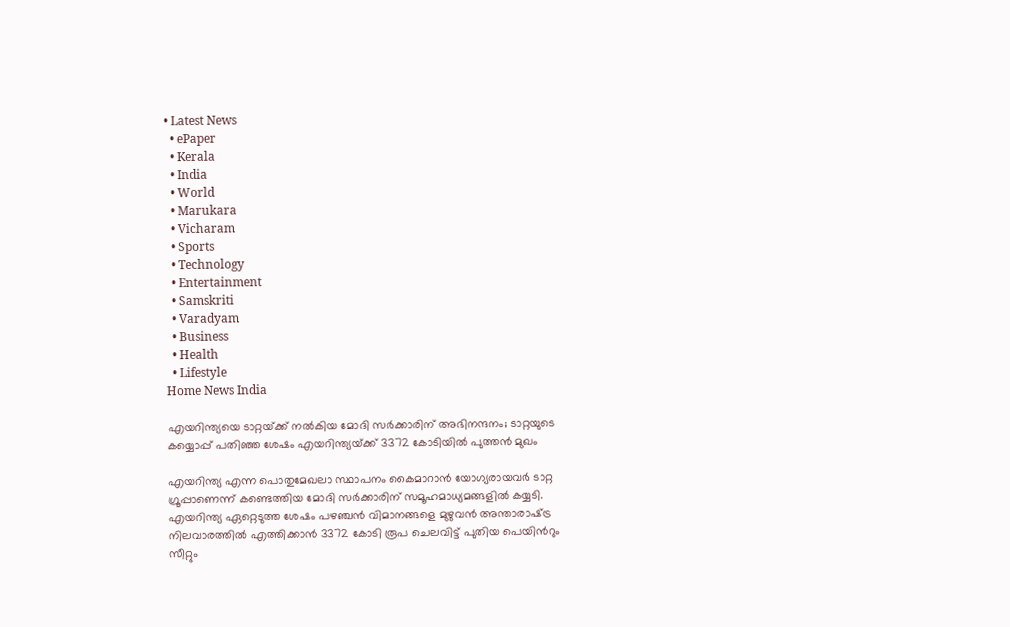• Latest News
  • ePaper
  • Kerala
  • India
  • World
  • Marukara
  • Vicharam
  • Sports
  • Technology
  • Entertainment
  • Samskriti
  • Varadyam
  • Business
  • Health
  • Lifestyle
Home News India

എയറിന്ത്യയെ ടാറ്റയ്‌ക്ക് നല്‍കിയ മോദി സര്‍ക്കാരിന് അഭിനന്ദനം; ടാറ്റയുടെ കയ്യൊപ്പ് പതിഞ്ഞ ശേഷം എയറിന്ത്യയ്‌ക്ക് 3372 കോടിയില്‍ പുത്തന്‍ മുഖം

എയറിന്ത്യ എന്ന പൊതുമേഖലാ സ്ഥാപനം കൈമാറാന്‍ യോഗ്യരായവര്‍ ടാറ്റ ഗ്രൂപ്പാണെന്ന് കണ്ടെത്തിയ മോദി സര്‍ക്കാരിന് സമൂഹമാധ്യമങ്ങളില്‍ കയ്യടി. എയറിന്ത്യ ഏറ്റെടുത്ത ശേഷം പഴഞ്ചന്‍ വിമാനങ്ങളെ മുഴുവന്‍ അന്താരാഷ്‌ട്ര നിലവാരത്തില്‍ എത്തിക്കാന്‍ 3372 കോടി രൂപ ചെലവിട്ട് പുതിയ പെയിന്‍റും സീറ്റും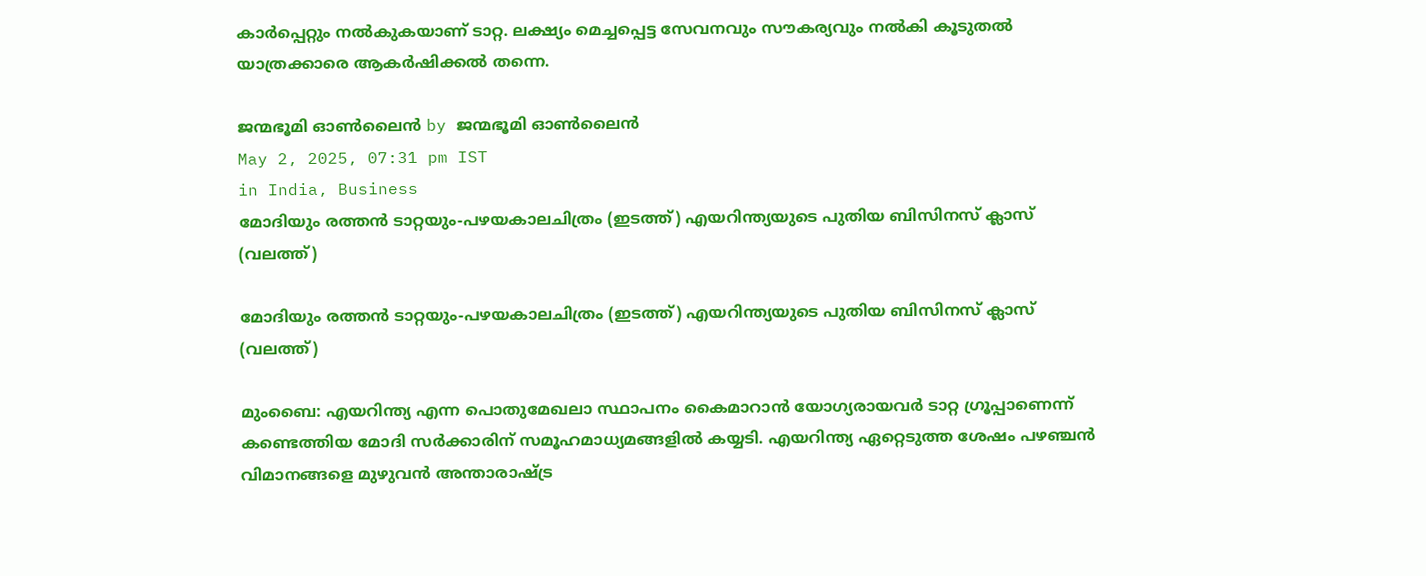കാര്‍പ്പെറ്റും നല്‍കുകയാണ് ടാറ്റ. ലക്ഷ്യം മെച്ചപ്പെട്ട സേവനവും സൗകര്യവും നല്‍കി കൂടുതല്‍ യാത്രക്കാരെ ആകര്‍ഷിക്കല്‍ തന്നെ.

ജന്മഭൂമി ഓണ്‍ലൈന്‍ by ജന്മഭൂമി ഓണ്‍ലൈന്‍
May 2, 2025, 07:31 pm IST
in India, Business
മോദിയും രത്തന്‍ ടാറ്റയും-പഴയകാലചിത്രം (ഇടത്ത്) എയറിന്ത്യയുടെ പുതിയ ബിസിനസ് ക്ലാസ് (വലത്ത്)

മോദിയും രത്തന്‍ ടാറ്റയും-പഴയകാലചിത്രം (ഇടത്ത്) എയറിന്ത്യയുടെ പുതിയ ബിസിനസ് ക്ലാസ് (വലത്ത്)

മുംബൈ: എയറിന്ത്യ എന്ന പൊതുമേഖലാ സ്ഥാപനം കൈമാറാന്‍ യോഗ്യരായവര്‍ ടാറ്റ ഗ്രൂപ്പാണെന്ന് കണ്ടെത്തിയ മോദി സര്‍ക്കാരിന് സമൂഹമാധ്യമങ്ങളില്‍ കയ്യടി. എയറിന്ത്യ ഏറ്റെടുത്ത ശേഷം പഴഞ്ചന്‍ വിമാനങ്ങളെ മുഴുവന്‍ അന്താരാഷ്‌ട്ര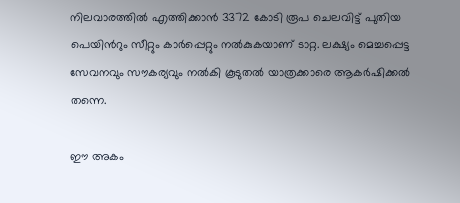നിലവാരത്തില്‍ എത്തിക്കാന്‍ 3372 കോടി രൂപ ചെലവിട്ട് പുതിയ പെയിന്‍റും സീറ്റും കാര്‍പ്പെറ്റും നല്‍കുകയാണ് ടാറ്റ. ലക്ഷ്യം മെച്ചപ്പെട്ട സേവനവും സൗകര്യവും നല്‍കി കൂടുതല്‍ യാത്രക്കാരെ ആകര്‍ഷിക്കല്‍ തന്നെ.

ഈ അകം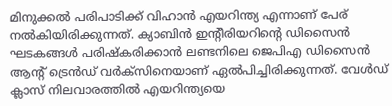മിനുക്കല്‍ പരിപാടിക്ക് വിഹാന്‍ എയറിന്ത്യ എന്നാണ് പേര് നല്‍കിയിരിക്കുന്നത്. ക്യാബി‍ന്‍ ഇന്‍റീരിയറിന്റെ ഡിസൈന്‍ ഘടകങ്ങള്‍ പരിഷ്കരിക്കാന്‍ ലണ്ടനിലെ ജെപിഎ ഡിസൈന്‍ ആന്‍റ് ട്രെന്‍ഡ് വര്‍ക്സിനെയാണ് ഏല്‍പിച്ചിരിക്കുന്നത്. വേള്‍ഡ് ക്ലാസ് നിലവാരത്തില്‍ എയറിന്ത്യയെ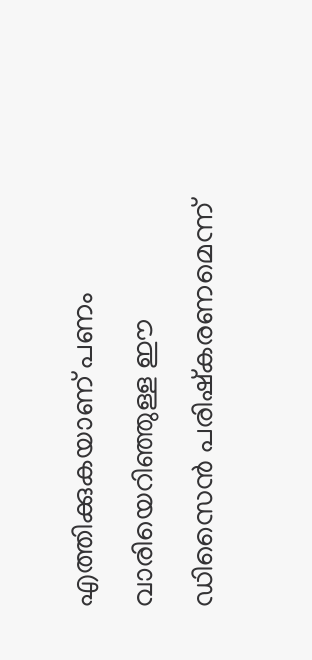എത്തിക്കുകയാണ് പണം വാരിയെറിഞ്ഞുള്ള ഈ ഡിസൈന്‍ പരിഷ്കരണമെന്ന്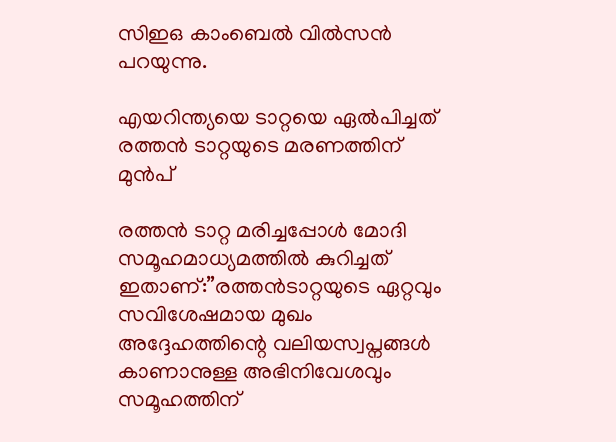സിഇഒ കാംബെല്‍ വില്‍സന്‍ പറയുന്നു.

എയറിന്ത്യയെ ടാറ്റയെ ഏല്‍പിച്ചത് രത്തന്‍ ടാറ്റയുടെ മരണത്തിന് മുന്‍പ്

രത്തന്‍ ടാറ്റ മരിച്ചപ്പോള്‍ മോദി സമൂഹമാധ്യമത്തില്‍ കുറിച്ചത് ഇതാണ്:”രത്തന്‍ടാറ്റയുടെ ഏറ്റവും സവിശേഷമായ മുഖം അദ്ദേഹത്തിന്റെ വലിയസ്വപ്നങ്ങള്‍ കാണാനുള്ള അഭിനിവേശവും സമൂഹത്തിന്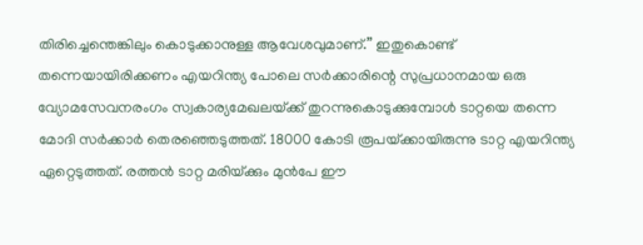തിരിച്ചെന്തെങ്കിലും കൊടുക്കാനുള്ള ആവേശവുമാണ്.” ഇതുകൊണ്ട് തന്നെയായിരിക്കണം എയറിന്ത്യ പോലെ സര്‍ക്കാരിന്റെ സുപ്രധാനമായ ഒരു വ്യോമസേവനരംഗം സ്വകാര്യമേഖലയ്‌ക്ക് തുറന്നുകൊടുക്കുമ്പോള്‍ ടാറ്റയെ തന്നെ മോദി സര്‍ക്കാര്‍ തെരഞ്ഞെടുത്തത്. 18000 കോടി രൂപയ്‌ക്കായിരുന്നു ടാറ്റ എയറിന്ത്യ ഏറ്റെടുത്തത്. രത്തന്‍ ടാറ്റ മരിയ്‌ക്കും മുന്‍പേ ഈ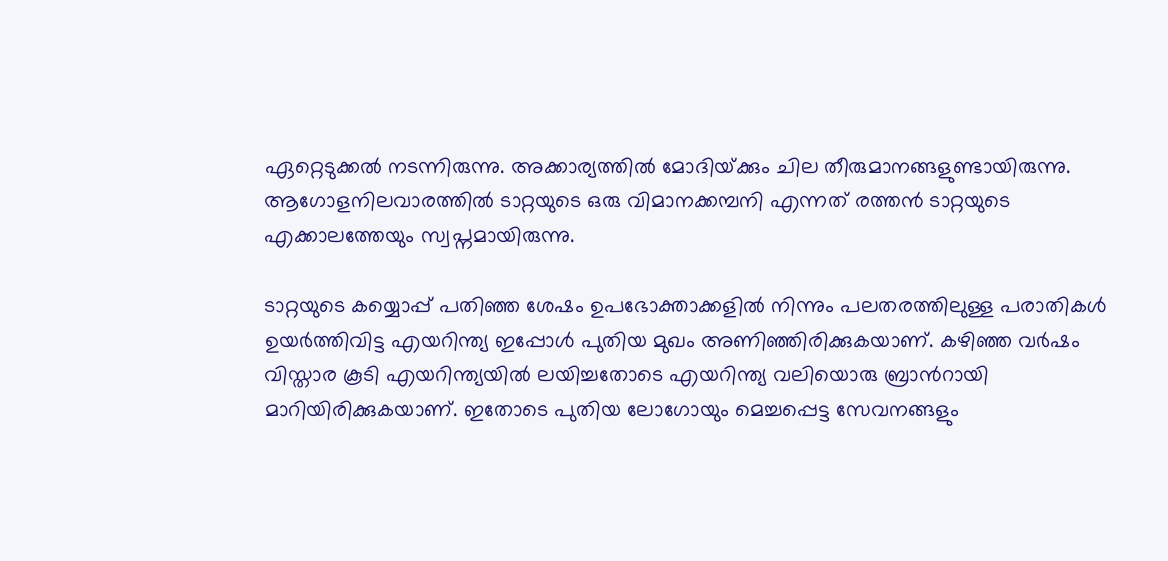ഏറ്റെടുക്കല്‍ നടന്നിരുന്നു. അക്കാര്യത്തില്‍ മോദിയ്‌ക്കും ചില തീരുമാനങ്ങളുണ്ടായിരുന്നു. ആഗോളനിലവാരത്തില്‍ ടാറ്റയുടെ ഒരു വിമാനക്കമ്പനി എന്നത് രത്തന്‍ ടാറ്റയുടെ എക്കാലത്തേയും സ്വപ്നമായിരുന്നു.

ടാറ്റയുടെ കയ്യൊപ്പ് പതിഞ്ഞ ശേഷം ഉപഭോക്താക്കളില്‍ നിന്നും പലതരത്തിലുള്ള പരാതികള്‍ ഉയര്‍ത്തിവിട്ട എയറിന്ത്യ ഇപ്പോള്‍ പുതിയ മുഖം അണിഞ്ഞിരിക്കുകയാണ്. കഴിഞ്ഞ വര്‍ഷം വിസ്താര കൂടി എയറിന്ത്യയില്‍ ലയിച്ചതോടെ എയറിന്ത്യ വലിയൊരു ബ്രാന്‍റായി മാറിയിരിക്കുകയാണ്. ഇതോടെ പുതിയ ലോഗോയും മെച്ചപ്പെട്ട സേവനങ്ങളും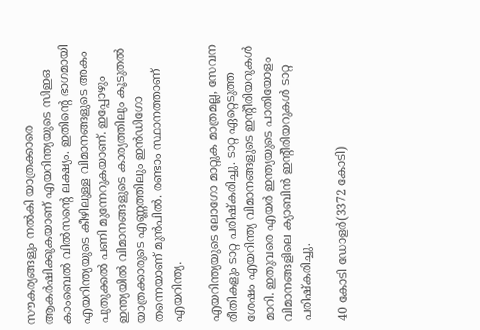സൗകര്യങ്ങളും നല്‍കി യാത്രക്കാരെ ആകര്‍ഷിക്കുകയാണ് എയറിന്ത്യയുടെ സിഇഒ കാംബെല്‍ വില്‍സന്റെ ലക്ഷ്യം. ഇതിന്റെ ഭാഗമായി എയറിന്ത്യയുടെ കീഴിലുള്ള വിമാനങ്ങളുടെ അകം പുതുക്കല്‍ പണി മുന്നേറുകയാണ്. ഇപ്പോഴും ഇന്ത്യയില്‍ വിമാനങ്ങളുടെ കാര്യത്തിലും കൂടുതല്‍ യാത്രക്കാരുടെ എണ്ണത്തിലും ഇന്‍ഡിഗോ തന്നെയാണ് മുന്‍പില്‍. രണ്ടാം സ്ഥാനത്താണ് എയറിന്ത്യ.

എയറിന്ത്യയുടെ ലോഗോ മാറ്റുക മാത്രമല്ല, സേവന രീതികളും ടാറ്റ പരിഷ്കരിച്ചു. ടാറ്റ ഏറ്റെടുത്ത ശേഷം എയറിന്ത്യ വിമാനങ്ങളുടെ ഇന്‍റീരിയറുകള്‍ മാറി. ഇതുവരെ എയര്‍ ഇന്ത്യയുടെ പാതിയോളം വിമാനങ്ങളിലെ ക്യാബിന്‍ ഇന്‍റീരിയറുകള്‍ ടാറ്റ പരിഷ്കരിച്ചു.

40 കോടി ഡോളര്‍(3372 കോടി)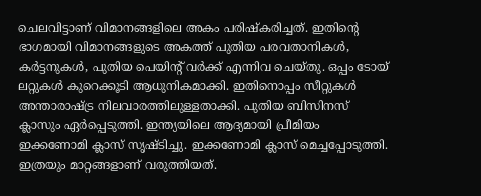ചെലവിട്ടാണ് വിമാനങ്ങളിലെ അകം പരിഷ്കരിച്ചത്. ഇതിന്റെ ഭാഗമായി വിമാനങ്ങളുടെ അകത്ത് പുതിയ പരവതാനികള്‍, കര്‍ട്ടനുകള്‍, പുതിയ പെയിന്‍റ് വര്‍ക്ക് എന്നിവ ചെയ്തു. ഒപ്പം ടോയ് ലറ്റുകള്‍ കുറെക്കൂടി ആധുനികമാക്കി. ഇതിനൊപ്പം സീറ്റുകള്‍ അന്താരാഷ്‌ട്ര നിലവാരത്തിലുള്ളതാക്കി. പുതിയ ബിസിനസ് ക്ലാസും ഏര്‍പ്പെടുത്തി. ഇന്ത്യയിലെ ആദ്യമായി പ്രീമിയം ഇക്കണോമി ക്ലാസ് സൃഷ്ടിച്ചു. ഇക്കണോമി ക്ലാസ് മെച്ചപ്പോടുത്തി. ഇത്രയും മാറ്റങ്ങളാണ് വരുത്തിയത്.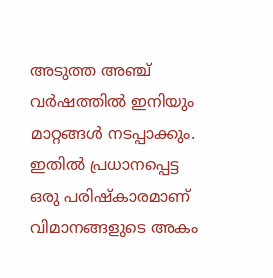അടുത്ത അഞ്ച് വര്‍ഷത്തില്‍ ഇനിയും മാറ്റങ്ങള്‍ നടപ്പാക്കും. ഇതില്‍ പ്രധാനപ്പെട്ട ഒരു പരിഷ്കാരമാണ് വിമാനങ്ങളുടെ അകം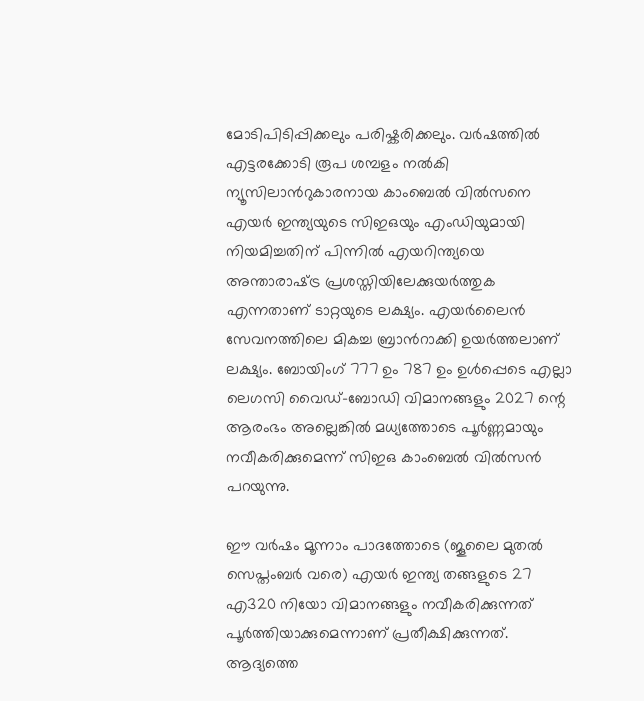മോടിപിടിപ്പിക്കലും പരിഷ്കരിക്കലും. വര്‍ഷത്തില്‍ എട്ടരക്കോടി രൂപ ശമ്പളം നല്‍കി ന്യൂസിലാന്‍റുകാരനായ കാംബെല്‍ വില്‍സനെ എയര്‍ ഇന്ത്യയുടെ സിഇഒയും എംഡിയുമായി നിയമിച്ചതിന് പിന്നില്‍ എയറിന്ത്യയെ അന്താരാഷ്‌ട്ര പ്രശസ്തിയിലേക്കുയര്‍ത്തുക എന്നതാണ് ടാറ്റയുടെ ലക്ഷ്യം. എയര്‍ലൈന്‍ സേവനത്തിലെ മികച്ച ബ്രാന്‍റാക്കി ഉയര്‍ത്തലാണ് ലക്ഷ്യം. ബോയിംഗ് 777 ഉം 787 ഉം ഉള്‍പ്പെടെ എല്ലാ ലെഗസി വൈഡ്-ബോഡി വിമാനങ്ങളും 2027 ന്റെ ആരംഭം അല്ലെങ്കില്‍ മധ്യത്തോടെ പൂര്‍ണ്ണമായും നവീകരിക്കുമെന്ന് സിഇഒ കാംബെല്‍ വില്‍സന്‍ പറയുന്നു.

ഈ വര്‍ഷം മൂന്നാം പാദത്തോടെ (ജൂലൈ മുതല്‍ സെപ്തംബര്‍ വരെ) എയര്‍ ഇന്ത്യ തങ്ങളുടെ 27 എ320 നിയോ വിമാനങ്ങളും നവീകരിക്കുന്നത് പൂര്‍ത്തിയാക്കുമെന്നാണ് പ്രതീക്ഷിക്കുന്നത്. ആദ്യത്തെ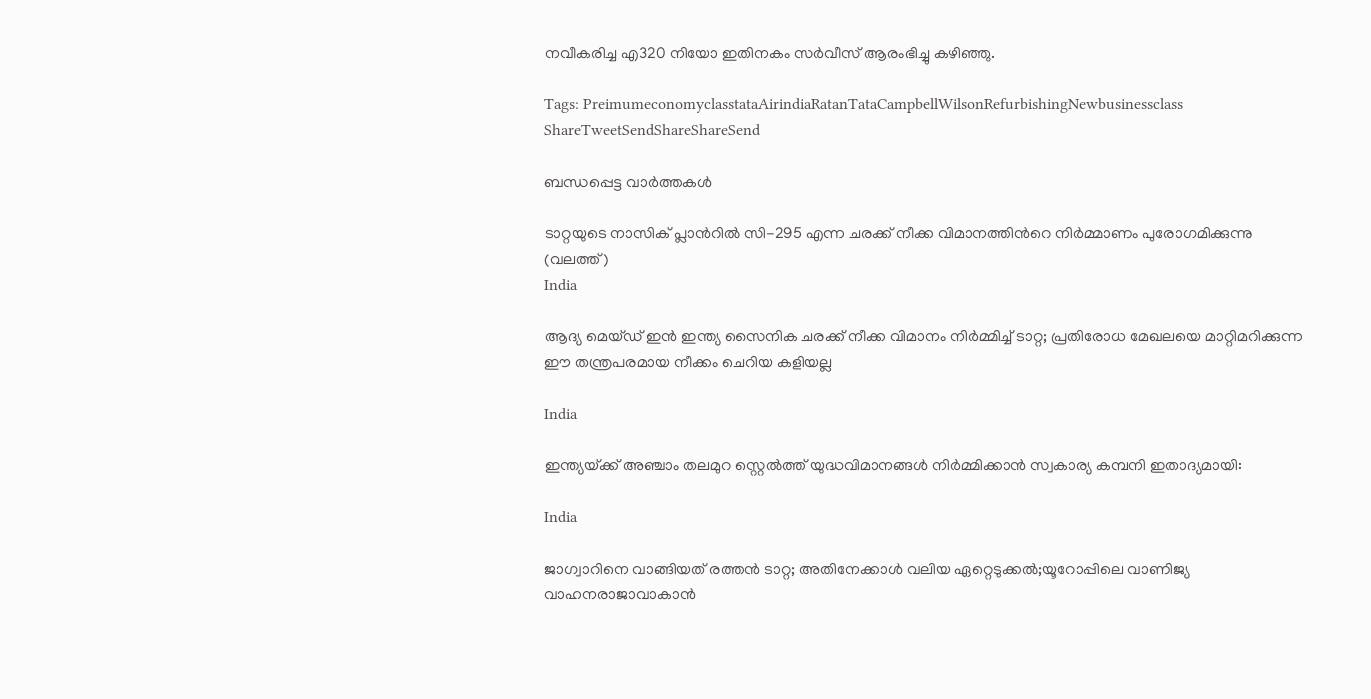നവീകരിച്ച എ320 നിയോ ഇതിനകം സര്‍വീസ് ആരംഭിച്ചു കഴിഞ്ഞു.

Tags: PreimumeconomyclasstataAirindiaRatanTataCampbellWilsonRefurbishingNewbusinessclass
ShareTweetSendShareShareSend

ബന്ധപ്പെട്ട വാര്‍ത്തകള്‍

ടാറ്റയുടെ നാസിക് പ്ലാന്‍റില്‍ സി-295 എന്ന ചരക്ക് നീക്ക വിമാനത്തിന്‍റെ നിര്‍മ്മാണം പുരോഗമിക്കുന്നു (വലത്ത്)
India

ആദ്യ മെയ്ഡ് ഇന്‍ ഇന്ത്യ സൈനിക ചരക്ക് നീക്ക വിമാനം നിര്‍മ്മിച്ച് ടാറ്റ; പ്രതിരോധ മേഖലയെ മാറ്റിമറിക്കുന്ന ഈ തന്ത്രപരമായ നീക്കം ചെറിയ കളിയല്ല

India

ഇന്ത്യയ്‌ക്ക് അഞ്ചാം തലമുറ സ്റ്റെൽത്ത് യുദ്ധവിമാനങ്ങൾ നിർമ്മിക്കാൻ സ്വകാര്യ കമ്പനി ഇതാദ്യമായി:

India

ജാഗ്വാറിനെ വാങ്ങിയത് രത്തന്‍ ടാറ്റ; അതിനേക്കാള്‍ വലിയ ഏറ്റെടുക്കല്‍;യൂറോപ്പിലെ വാണിജ്യ വാഹനരാജാവാകാന്‍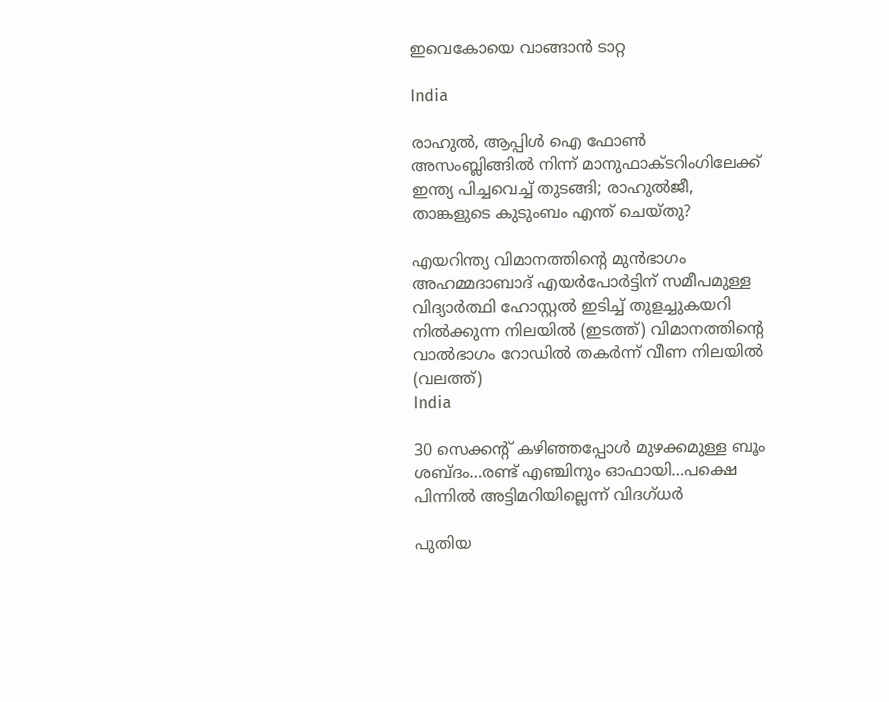ഇവെകോയെ വാങ്ങാന്‍ ടാറ്റ

India

രാഹുല്‍, ആപ്പിള്‍ ഐ ഫോണ്‍ അസംബ്ലിങ്ങില്‍ നിന്ന് മാനുഫാക്ടറിംഗിലേക്ക് ഇന്ത്യ പിച്ചവെച്ച് തുടങ്ങി; രാഹുല്‍ജീ, താങ്കളുടെ കുടുംബം എന്ത് ചെയ്തു?

എയറിന്ത്യ വിമാനത്തിന്‍റെ മുന്‍ഭാഗം അഹമ്മദാബാദ് എയര്‍പോര്‍ട്ടിന് സമീപമുള്ള വിദ്യാര്‍ത്ഥി ഹോസ്റ്റല്‍ ഇടിച്ച് തുളച്ചുകയറി നില്‍ക്കുന്ന നിലയില്‍ (ഇടത്ത്) വിമാനത്തിന്‍റെ വാല്‍ഭാഗം റോഡില്‍ തകര്‍ന്ന് വീണ നിലയില്‍ (വലത്ത്)
India

30 സെക്കന്‍റ് കഴിഞ്ഞപ്പോള്‍ മുഴക്കമുള്ള ബൂം ശബ്ദം…രണ്ട് എഞ്ചിനും ഓഫായി…പക്ഷെ പിന്നില്‍ അട്ടിമറിയില്ലെന്ന് വിദഗ്ധര്‍

പുതിയ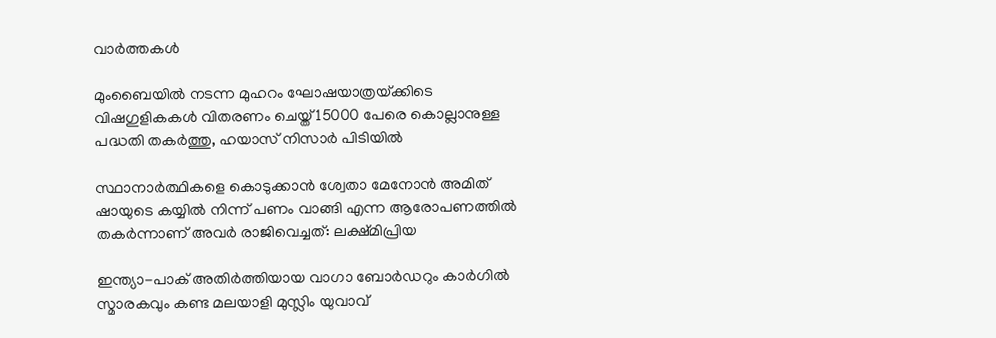വാര്‍ത്തകള്‍

മുംബൈയിൽ നടന്ന മുഹറം ഘോഷയാത്രയ്‌ക്കിടെ വിഷഗുളികകള്‍ വിതരണം ചെയ്ത് 15000 പേരെ കൊല്ലാനുള്ള പദ്ധതി തകര്‍ത്തു, ഹയാസ് നിസാര്‍ പിടിയില്‍

സ്ഥാനാർത്ഥികളെ കൊടുക്കാൻ ശ്വേതാ മേനോൻ അമിത് ഷായുടെ കയ്യിൽ നിന്ന് പണം വാങ്ങി എന്ന ആരോപണത്തില്‍ തകര്‍ന്നാണ് അവര്‍ രാജിവെച്ചത്: ലക്ഷ്മിപ്രിയ

ഇന്ത്യാ-പാക് അതിര്‍ത്തിയായ വാഗാ ബോര്‍ഡറും കാര്‍ഗില്‍ സ്മാരകവും കണ്ട മലയാളി മുസ്ലിം യുവാവ്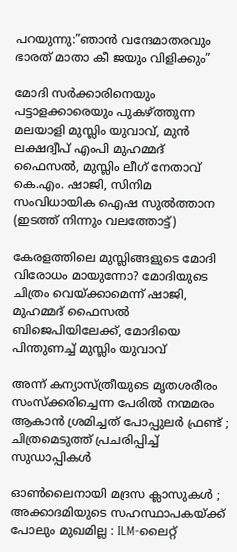പറയുന്നു:”ഞാന്‍ വന്ദേമാതരവും ഭാരത് മാതാ കീ ജയും വിളിക്കും”

മോദി സര്‍ക്കാരിനെയും പട്ടാളക്കാരെയും പുകഴ്ത്തുന്ന മലയാളി മുസ്ലിം യുവാവ്, മുന്‍ ലക്ഷദ്വീപ് എംപി മുഹമ്മദ് ഫൈസല്‍, മുസ്ലിം ലീഗ് നേതാവ് കെ.എം. ഷാജി, സിനിമ സംവിധായിക ഐഷ സുല്‍ത്താന (ഇടത്ത് നിന്നും വലത്തോട്ട്)

കേരളത്തിലെ മുസ്ലിങ്ങളുടെ മോദി വിരോധം മായുന്നോ? മോദിയുടെ ചിത്രം വെയ്‌ക്കാമെന്ന് ഷാജി, മുഹമ്മദ് ഫൈസല്‍ ബിജെപിയിലേക്ക്, മോദിയെ പിന്തുണച്ച് മുസ്ലിം യുവാവ്

അന്ന് കന്യാസ്ത്രീയുടെ മൃതശരീരം സംസ്ക്കരിച്ചെന്ന പേരിൽ നന്മമരം ആകാൻ ശ്രമിച്ചത് പോപ്പുലർ ഫ്രണ്ട് ; ചിത്രമെടുത്ത് പ്രചരിപ്പിച്ച് സുഡാപ്പികൾ

ഓൺലൈനായി മദ്രസ ക്ലാസുകൾ ; അക്കാദമിയുടെ സഹസ്ഥാപകയ്‌ക്ക് പോലും മുഖമില്ല : ILM-ലൈറ്റ്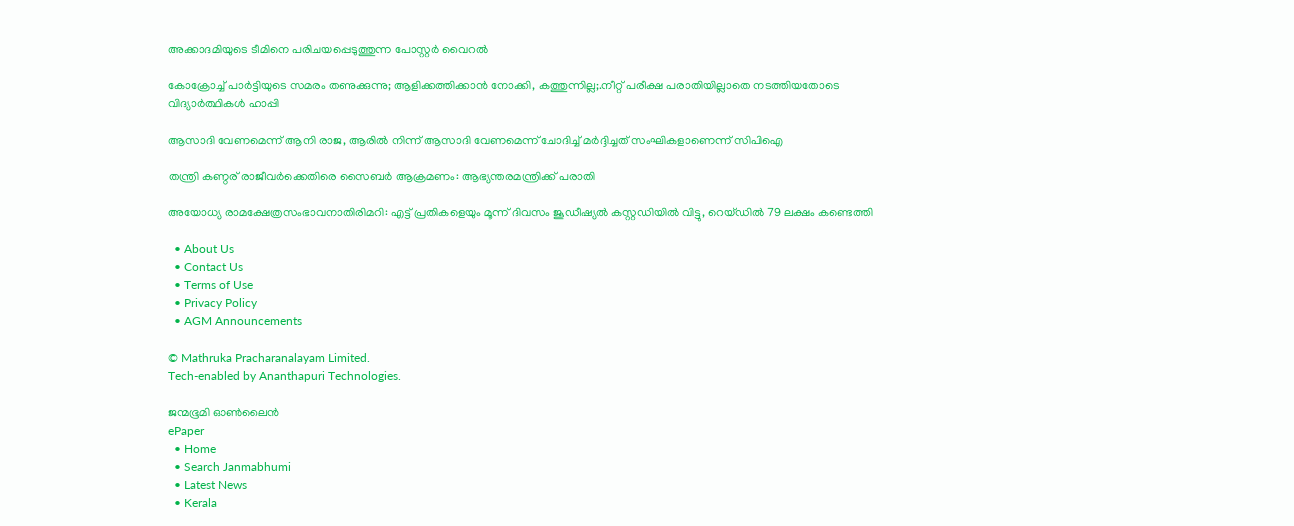അക്കാദമിയുടെ ടീമിനെ പരിചയപ്പെടുത്തുന്ന പോസ്റ്റർ വൈറൽ

കോക്രോച്ച് പാര്‍ട്ടിയുടെ സമരം തണുക്കുന്നു; ആളിക്കത്തിക്കാന്‍ നോക്കി, കത്തുന്നില്ല;.നീറ്റ് പരീക്ഷ പരാതിയില്ലാതെ നടത്തിയതോടെ വിദ്യാര്‍ത്ഥികള്‍ ഹാപ്പി

ആസാദി വേണമെന്ന് ആനി രാജ, ആരില്‍ നിന്ന് ആസാദി വേണമെന്ന് ചോദിച്ച് മര്‍ദ്ദിച്ചത് സംഘികളാണെന്ന് സിപിഐ

തന്ത്രി കണ്ഠര് രാജീവര്‍ക്കെതിരെ സൈബര്‍ ആക്രമണം: ആഭ്യന്തരമന്ത്രിക്ക് പരാതി

അയോധ്യ രാമക്ഷേത്രസംഭാവനാതിരിമറി: എട്ട് പ്രതികളെയും മൂന്ന് ദിവസം ജൂഡീഷ്യല്‍ കസ്റ്റഡിയില്‍ വിട്ടു, റെയ്ഡില്‍ 79 ലക്ഷം കണ്ടെത്തി

  • About Us
  • Contact Us
  • Terms of Use
  • Privacy Policy
  • AGM Announcements

© Mathruka Pracharanalayam Limited.
Tech-enabled by Ananthapuri Technologies.

ജന്മഭൂമി ഓണ്‍ലൈന്‍
ePaper
  • Home
  • Search Janmabhumi
  • Latest News
  • Kerala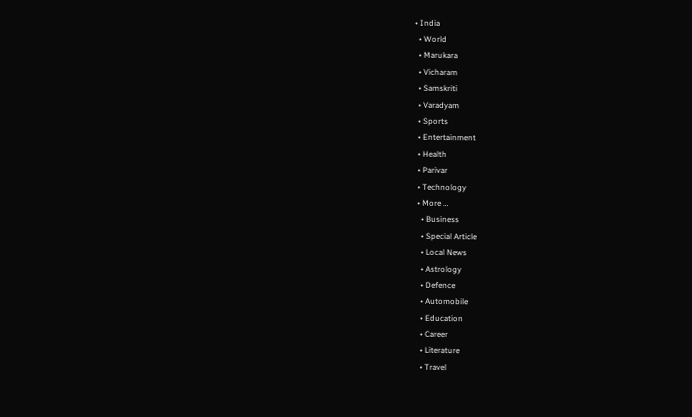• India
  • World
  • Marukara
  • Vicharam
  • Samskriti
  • Varadyam
  • Sports
  • Entertainment
  • Health
  • Parivar
  • Technology
  • More …
    • Business
    • Special Article
    • Local News
    • Astrology
    • Defence
    • Automobile
    • Education
    • Career
    • Literature
    • Travel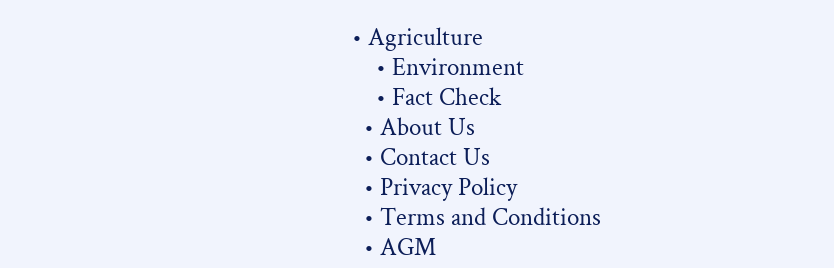• Agriculture
    • Environment
    • Fact Check
  • About Us
  • Contact Us
  • Privacy Policy
  • Terms and Conditions
  • AGM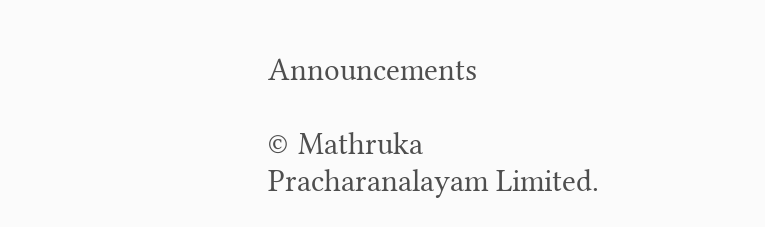Announcements

© Mathruka Pracharanalayam Limited.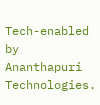Tech-enabled by Ananthapuri Technologies.